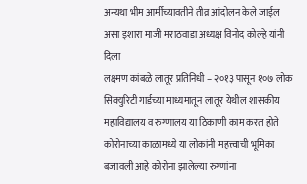अन्यथा भीम आर्मीच्यावतीने तीव्र आंदोलन केले जाईल
असा इशारा माजी मराठवाडा अध्यक्ष विनोद कोल्हे यांनी दिला
लक्ष्मण कांबळे लातूर प्रतिनिधी – २०१३ पासून १०७ लोक सिक्युरिटी गार्डच्या माध्यमातून लातूर येथील शासकीय महाविद्यालय व रुग्णालय या ठिकाणी काम करत होते कोरोनाच्या काळामध्ये या लोकांनी महत्त्वाची भूमिका बजावली आहे कोरोना झालेल्या रुग्णांना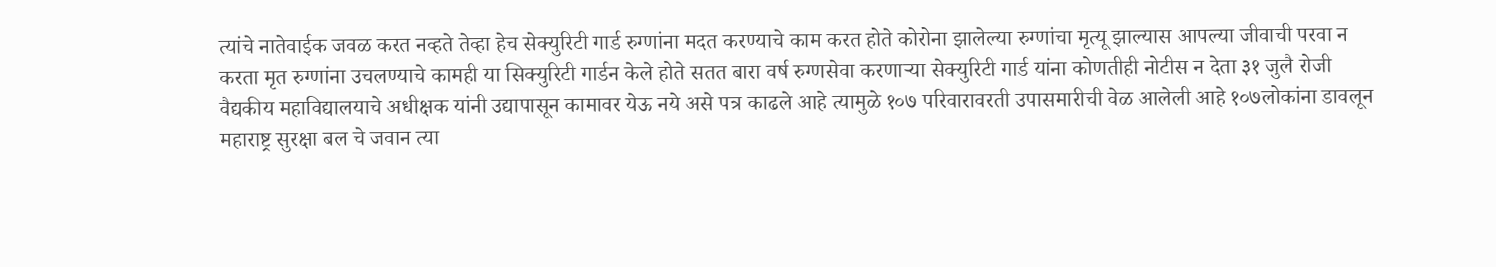त्यांचे नातेवाईक जवळ करत नव्हते तेव्हा हेच सेक्युरिटी गार्ड रुग्णांना मदत करण्याचे काम करत होते कोरोना झालेल्या रुग्णांचा मृत्यू झाल्यास आपल्या जीवाची परवा न करता मृत रुग्णांना उचलण्याचे कामही या सिक्युरिटी गार्डन केले होते सतत बारा वर्ष रुग्णसेवा करणाऱ्या सेक्युरिटी गार्ड यांना कोणतीही नोटीस न देता ३१ जुलै रोजी वैद्यकीय महाविद्यालयाचे अधीक्षक यांनी उद्यापासून कामावर येऊ नये असे पत्र काढले आहे त्यामुळे १०७ परिवारावरती उपासमारीची वेळ आलेली आहे १०७लोकांना डावलून महाराष्ट्र सुरक्षा बल चे जवान त्या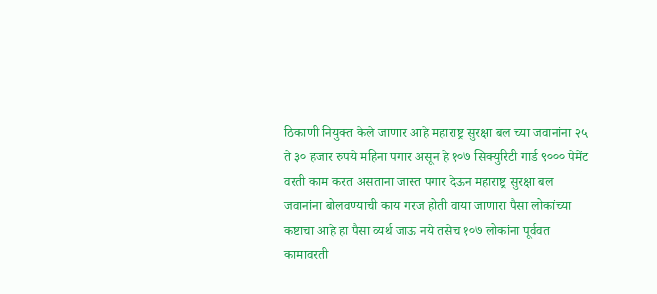ठिकाणी नियुक्त केले जाणार आहे महाराष्ट्र सुरक्षा बल च्या जवानांना २५ ते ३० हजार रुपये महिना पगार असून हे १०७ सिक्युरिटी गार्ड ९००० पेमेंट वरती काम करत असताना जास्त पगार देऊन महाराष्ट्र सुरक्षा बल जवानांना बोलवण्याची काय गरज होती वाया जाणारा पैसा लोकांच्या कष्टाचा आहे हा पैसा व्यर्थ जाऊ नये तसेच १०७ लोकांना पूर्ववत कामावरती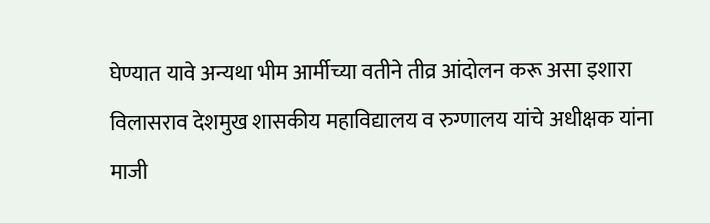घेण्यात यावे अन्यथा भीम आर्मीच्या वतीने तीव्र आंदोलन करू असा इशारा विलासराव देशमुख शासकीय महाविद्यालय व रुग्णालय यांचे अधीक्षक यांना माजी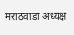मराठवाडा अध्यक्ष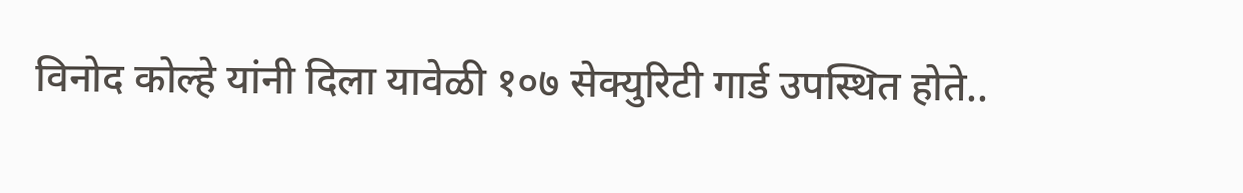विनोद कोल्हे यांनी दिला यावेळी १०७ सेक्युरिटी गार्ड उपस्थित होते..